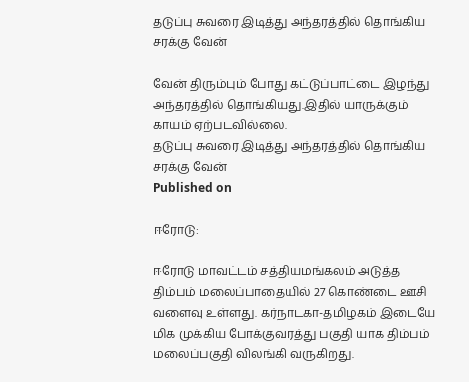தடுப்பு சுவரை இடித்து அந்தரத்தில் தொங்கிய சரக்கு வேன்

வேன் திரும்பும் போது கட்டுப்பாட்டை இழந்து அந்தரத்தில் தொங்கியது.இதில் யாருக்கும் காயம் ஏற்படவில்லை.
தடுப்பு சுவரை இடித்து அந்தரத்தில் தொங்கிய சரக்கு வேன்
Published on

ஈரோடு:

ஈரோடு மாவட்டம் சத்தியமங்கலம் அடுத்த திம்பம் மலைப்பாதையில் 27 கொண்டை ஊசி வளைவு உள்ளது. கர்நாடகா-தமிழகம் இடையே மிக முக்கிய போக்குவரத்து பகுதி யாக திம்பம் மலைப்பகுதி விலங்கி வருகிறது.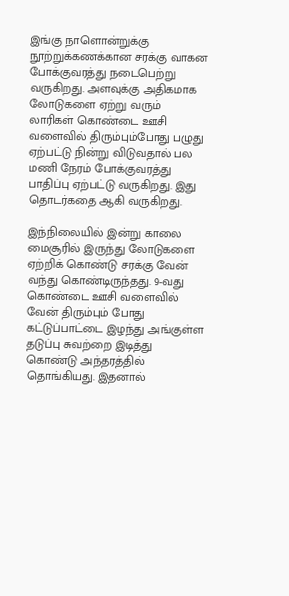இங்கு நாளொன்றுக்கு நூற்றுக்கணக்கான சரக்கு வாகன போக்குவரத்து நடைபெற்று வருகிறது. அளவுக்கு அதிகமாக லோடுகளை ஏற்று வரும் லாரிகள் கொண்டை ஊசி வளைவில் திரும்பும்போது பழுது ஏற்பட்டு நின்று விடுவதால் பல மணி நேரம் போக்குவரத்து பாதிப்பு ஏற்பட்டு வருகிறது. இது தொடர்கதை ஆகி வருகிறது.

இந்நிலையில் இன்று காலை மைசூரில் இருந்து லோடுகளை ஏற்றிக் கொண்டு சரக்கு வேன் வந்து கொண்டிருந்தது. 9-வது கொண்டை ஊசி வளைவில் வேன் திரும்பும் போது கட்டுப்பாட்டை இழந்து அங்குள்ள தடுப்பு சுவற்றை இடித்து கொண்டு அந்தரத்தில் தொங்கியது. இதனால்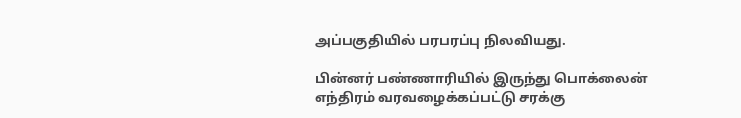அப்பகுதியில் பரபரப்பு நிலவியது.

பின்னர் பண்ணாரியில் இருந்து பொக்லைன் எந்திரம் வரவழைக்கப்பட்டு சரக்கு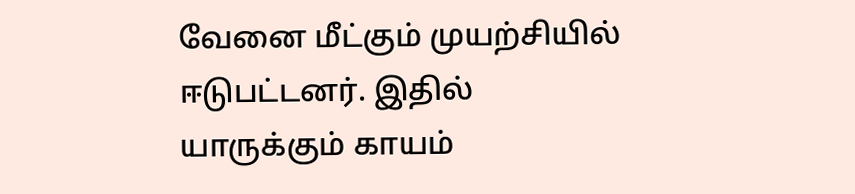வேனை மீட்கும் முயற்சியில் ஈடுபட்டனர். இதில் யாருக்கும் காயம்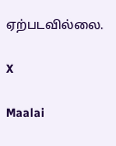ஏற்படவில்லை.

X

Maalai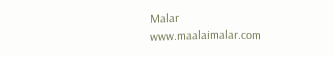Malar
www.maalaimalar.com